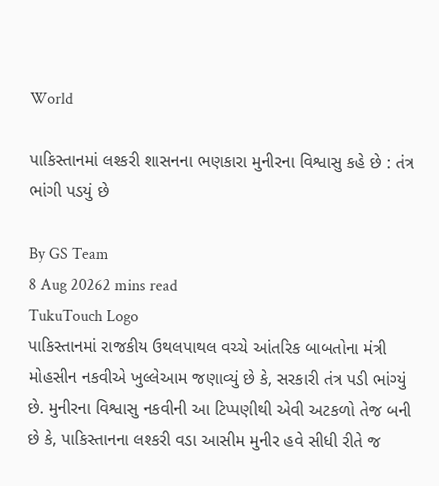World

પાકિસ્તાનમાં લશ્કરી શાસનના ભણકારા મુનીરના વિશ્વાસુ કહે છે : તંત્ર ભાંગી પડયું છે

By GS Team
8 Aug 20262 mins read
TukuTouch Logo
પાકિસ્તાનમાં રાજકીય ઉથલપાથલ વચ્ચે આંતરિક બાબતોના મંત્રી મોહસીન નકવીએ ખુલ્લેઆમ જણાવ્યું છે કે, સરકારી તંત્ર પડી ભાંગ્યું છે. મુનીરના વિશ્વાસુ નકવીની આ ટિપ્પણીથી એવી અટકળો તેજ બની છે કે, પાકિસ્તાનના લશ્કરી વડા આસીમ મુનીર હવે સીધી રીતે જ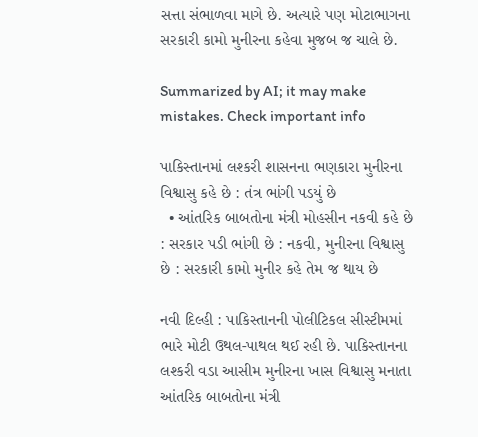સત્તા સંભાળવા માગે છે. અત્યારે પણ મોટાભાગના સરકારી કામો મુનીરના કહેવા મુજબ જ ચાલે છે.

Summarized by AI; it may make mistakes. Check important info

પાકિસ્તાનમાં લશ્કરી શાસનના ભણકારા મુનીરના વિશ્વાસુ કહે છે : તંત્ર ભાંગી પડયું છે
  • આંતરિક બાબતોના મંત્રી મોહસીન નકવી કહે છે : સરકાર પડી ભાંગી છે : નકવી, મુનીરના વિશ્વાસુ છે : સરકારી કામો મુનીર કહે તેમ જ થાય છે

નવી દિલ્હી : પાકિસ્તાનની પોલીટિકલ સીસ્ટીમમાં ભારે મોટી ઉથલ-પાથલ થઈ રહી છે. પાકિસ્તાનના લશ્કરી વડા આસીમ મુનીરના ખાસ વિશ્વાસુ મનાતા આંતરિક બાબતોના મંત્રી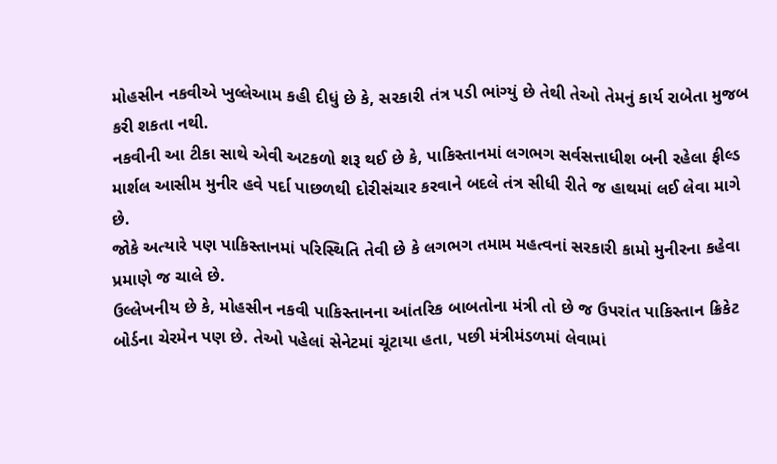મોહસીન નકવીએ ખુલ્લેઆમ કહી દીધું છે કે, સરકારી તંત્ર પડી ભાંગ્યું છે તેથી તેઓ તેમનું કાર્ય રાબેતા મુજબ કરી શકતા નથી.
નકવીની આ ટીકા સાથે એવી અટકળો શરૂ થઈ છે કે, પાકિસ્તાનમાં લગભગ સર્વસત્તાધીશ બની રહેલા ફીલ્ડ માર્શલ આસીમ મુનીર હવે પર્દા પાછળથી દોરીસંચાર કરવાને બદલે તંત્ર સીધી રીતે જ હાથમાં લઈ લેવા માગે છે.
જોકે અત્યારે પણ પાકિસ્તાનમાં પરિસ્થિતિ તેવી છે કે લગભગ તમામ મહત્વનાં સરકારી કામો મુનીરના કહેવા પ્રમાણે જ ચાલે છે.
ઉલ્લેખનીય છે કે, મોહસીન નકવી પાકિસ્તાનના આંતરિક બાબતોના મંત્રી તો છે જ ઉપરાંત પાકિસ્તાન ક્રિકેટ બોર્ડના ચેરમેન પણ છે. તેઓ પહેલાં સેનેટમાં ચૂંટાયા હતા, પછી મંત્રીમંડળમાં લેવામાં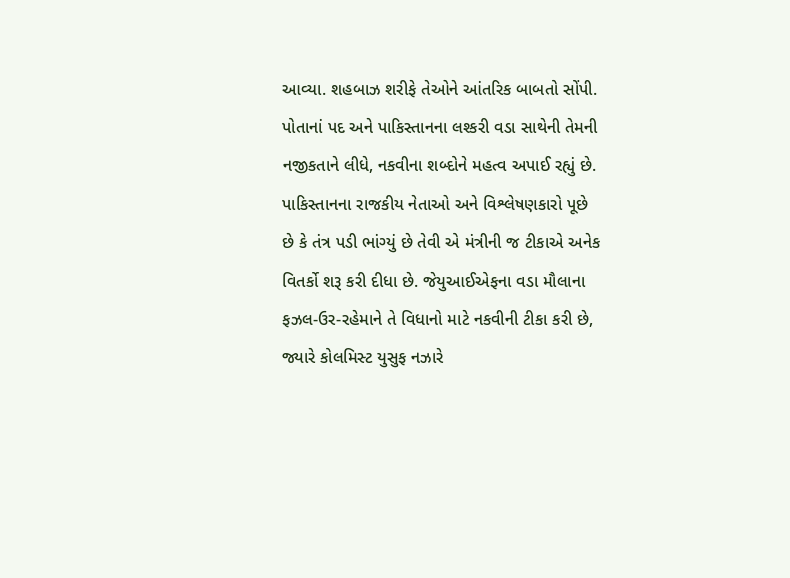આવ્યા. શહબાઝ શરીફે તેઓને આંતરિક બાબતો સોંપી.
પોતાનાં પદ અને પાકિસ્તાનના લશ્કરી વડા સાથેની તેમની નજીકતાને લીધે, નકવીના શબ્દોને મહત્વ અપાઈ રહ્યું છે.
પાકિસ્તાનના રાજકીય નેતાઓ અને વિશ્લેષણકારો પૂછે છે કે તંત્ર પડી ભાંગ્યું છે તેવી એ મંત્રીની જ ટીકાએ અનેક વિતર્કો શરૂ કરી દીધા છે. જેયુઆઈએફના વડા મૌલાના ફઝલ-ઉર-રહેમાને તે વિધાનો માટે નકવીની ટીકા કરી છે, જ્યારે કોલમિસ્ટ યુસુફ નઝારે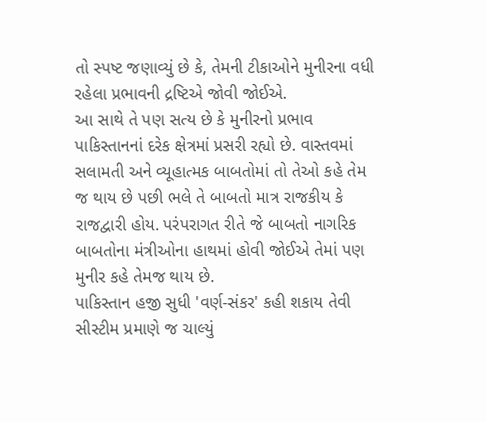તો સ્પષ્ટ જણાવ્યું છે કે, તેમની ટીકાઓને મુનીરના વધી રહેલા પ્રભાવની દ્રષ્ટિએ જોવી જોઈએ.
આ સાથે તે પણ સત્ય છે કે મુનીરનો પ્રભાવ પાકિસ્તાનનાં દરેક ક્ષેત્રમાં પ્રસરી રહ્યો છે. વાસ્તવમાં સલામતી અને વ્યૂહાત્મક બાબતોમાં તો તેઓ કહે તેમ જ થાય છે પછી ભલે તે બાબતો માત્ર રાજકીય કે રાજદ્વારી હોય. પરંપરાગત રીતે જે બાબતો નાગરિક બાબતોના મંત્રીઓના હાથમાં હોવી જોઈએ તેમાં પણ મુનીર કહે તેમજ થાય છે.
પાકિસ્તાન હજી સુધી 'વર્ણ-સંકર' કહી શકાય તેવી સીસ્ટીમ પ્રમાણે જ ચાલ્યું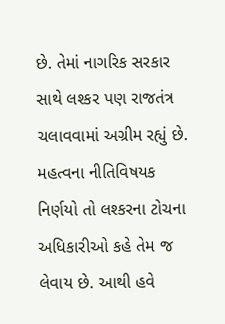છે. તેમાં નાગરિક સરકાર સાથે લશ્કર પણ રાજતંત્ર ચલાવવામાં અગ્રીમ રહ્યું છે. મહત્વના નીતિવિષયક નિર્ણયો તો લશ્કરના ટોચના અધિકારીઓ કહે તેમ જ લેવાય છે. આથી હવે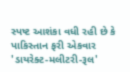સ્પષ્ટ આશંકા વધી રહી છે કે પાકિસ્તાન ફરી એકવાર 'ડાયરેક્ટ-મલીટરી-રૂલ'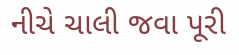નીચે ચાલી જવા પૂરી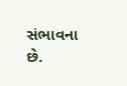સંભાવના છે.